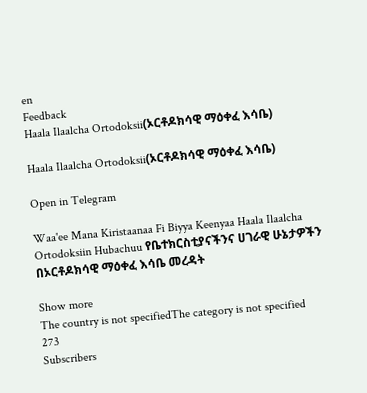en
Feedback
Haala Ilaalcha Ortodoksii(ኦርቶዶክሳዊ ማዕቀፈ እሳቤ)

Haala Ilaalcha Ortodoksii(ኦርቶዶክሳዊ ማዕቀፈ እሳቤ)

Open in Telegram

Waa'ee Mana Kiristaanaa Fi Biyya Keenyaa Haala Ilaalcha Ortodoksiin Hubachuu የቤተክርስቲያናችንና ሀገራዊ ሁኔታዎችን በኦርቶዶክሳዊ ማዕቀፈ እሳቤ መረዳት

Show more
The country is not specifiedThe category is not specified
273
Subscribers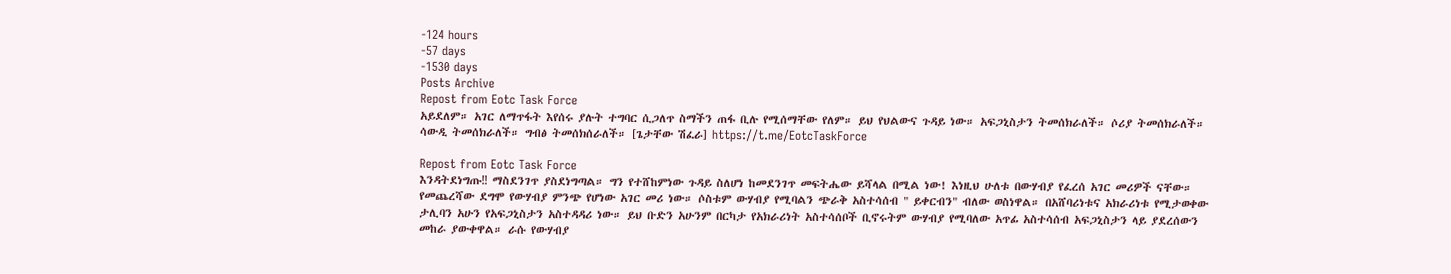-124 hours
-57 days
-1530 days
Posts Archive
Repost from Eotc Task Force
አይደለም። አገር ለማጥፋት እየሰሩ ያሉት ተግባር ሲጋለጥ ስማችን ጠፋ ቢሉ የሚሰማቸው የለም። ይህ የህልውና ጉዳይ ነው። አፍጋኒስታን ትመሰክራለች። ሶሪያ ትመሰክራለች። ሳውዲ ትመሰክራለች። ግብፅ ትመሰክሰራለች። [ጌታቸው ሽፈራ] https://t.me/EotcTaskForce

Repost from Eotc Task Force
እንዳትደነግጡ‼ ማስደንገጥ ያስደነግጣል። ግን የተሸከምነው ጉዳይ ስለሆነ ከመደንገጥ መፍትሔው ይሻላል በሚል ነው! እነዚህ ሁለቱ በውሃብያ የፈረሰ አገር መሪዎች ናቸው። የመጨረሻው ደግሞ የውሃብያ ምንጭ የሆነው አገር መሪ ነው። ሶስቱም ውሃብያ የሚባልን ጭራቅ አስተሳሰብ " ይቀርብን" ብለው ወስነዋል። በአሸባሪነቱና አክራሪነቱ የሚታወቀው ታሊባን አሁን የአፍጋኒስታን አስተዳዳሪ ነው። ይህ ቡድን አሁንም በርካታ የአክራሪነት አስተሳሰቦች ቢኖሩትም ውሃብያ የሚባለው አጥፊ አስተሳሰብ አፍጋኒስታን ላይ ያደረሰውን መከራ ያውቀዋል። ራሱ የውሃብያ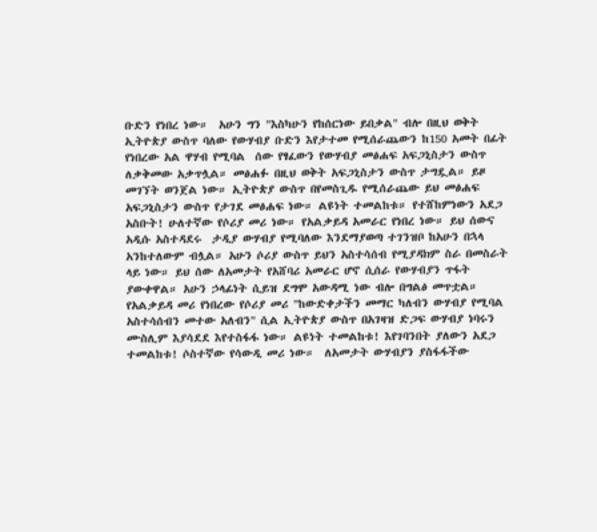ቡድን የነበረ ነው።  አሁን ግን "እስካሁን የከሰርነው ይበቃል" ብሎ በዚህ ወቅት ኢትዮጵያ ውስጥ ባለው የውሃብያ ቡድን እየታተመ የሚሰራጨውን ከ150 አመት በፊት  የነበረው አል ዋሃብ የሚባል  ሰው የፃፈውን የውሃብያ መፅሐፍ አፍጋኒስታን ውስጥ ለቃቅመው አቃጥሏል። መፅሐፉ በዚህ ወቅት አፍጋኒስታን ውስጥ ታግዷል። ይዞ መገኘት ወንጀል ነው። ኢትዮጵያ ውስጥ በየመስጊዱ የሚሰራጨው ይህ መፅሐፍ  አፍጋኒስታን ውስጥ የታገደ መፅሐፍ ነው። ልዩነት ተመልከቱ። የተሸከምነውን አደጋ አስቡት! ሁለተኛው የሶሪያ መሪ ነው። የአልቃይዳ አመራር የነበረ ነው። ይህ ሰውና አዲሱ አስተዳደሩ  ታዲያ ውሃብያ የሚባለው እንደማያወጣ ተገንዝቦ ከአሁን በኋላ አንከተለውም ብሏል። አሁን ሶሪያ ውስጥ ይህን አስተሳሰብ የሚያዳክም ስራ በመስራት ላይ ነው። ይህ ሰው ለአመታት የአሸባሪ አመራር ሆኖ ሲሰራ የውሃብያን ጥፋት ያውቀዋል። አሁን ኃላፊነት ሲይዝ ደግሞ አውዳሚ ነው ብሎ በግልፅ መጥቷል። የአልቃይዳ መሪ የነበረው የሶሪያ መሪ "ከውድቀታችን መማር ካለብን ውሃብያ የሚባል አስተሳሰብን መተው አለብን" ሲል ኢትዮጵያ ውስጥ በአገዛዝ ድጋፍ ውሃብያ ነባሩን ሙስሊም እያሳደደ እየተስፋፋ ነው። ልዩነት ተመልከቱ! እየገባንበት ያለውን አደጋ ተመልከቱ! ሶስተኛው የሳውዲ መሪ ነው።  ለአመታት ውሃብያን ያስፋፋችው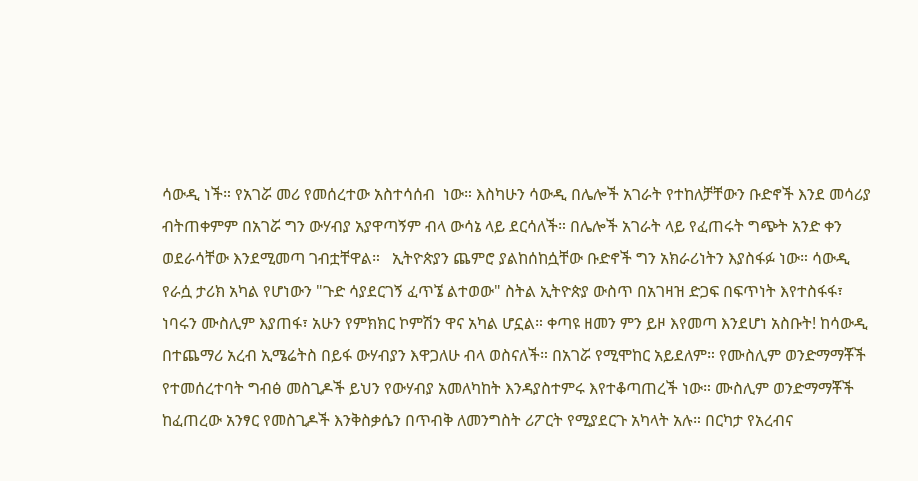ሳውዲ ነች። የአገሯ መሪ የመሰረተው አስተሳሰብ  ነው። እስካሁን ሳውዲ በሌሎች አገራት የተከለቻቸውን ቡድኖች እንደ መሳሪያ ብትጠቀምም በአገሯ ግን ውሃብያ አያዋጣኝም ብላ ውሳኔ ላይ ደርሳለች። በሌሎች አገራት ላይ የፈጠሩት ግጭት አንድ ቀን ወደራሳቸው እንደሚመጣ ገብቷቸዋል።   ኢትዮጵያን ጨምሮ ያልከሰከሷቸው ቡድኖች ግን አክራሪነትን እያስፋፉ ነው። ሳውዲ የራሷ ታሪክ አካል የሆነውን "ጉድ ሳያደርገኝ ፈጥኜ ልተወው" ስትል ኢትዮጵያ ውስጥ በአገዛዝ ድጋፍ በፍጥነት እየተስፋፋ፣ ነባሩን ሙስሊም እያጠፋ፣ አሁን የምክክር ኮምሽን ዋና አካል ሆኗል። ቀጣዩ ዘመን ምን ይዞ እየመጣ እንደሆነ አስቡት! ከሳውዲ በተጨማሪ አረብ ኢሜሬትስ በይፋ ውሃብያን እዋጋለሁ ብላ ወስናለች። በአገሯ የሚሞከር አይደለም። የሙስሊም ወንድማማቾች የተመሰረተባት ግብፅ መስጊዶች ይህን የውሃብያ አመለካከት እንዳያስተምሩ እየተቆጣጠረች ነው። ሙስሊም ወንድማማቾች ከፈጠረው አንፃር የመስጊዶች እንቅስቃሴን በጥብቅ ለመንግስት ሪፖርት የሚያደርጉ አካላት አሉ። በርካታ የአረብና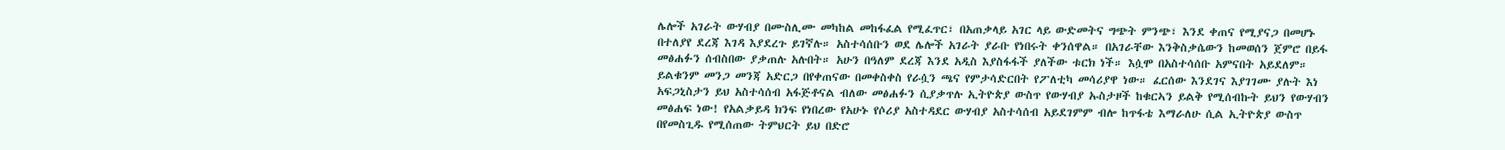ሌሎች አገራት ውሃብያ በሙስሊሙ መካከል መከፋፈል የሚፈጥር፣ በአጠቃላይ አገር ላይ ውድመትና ግጭት ምንጭ፣ እንደ ቀጠና የሚያናጋ በመሆኑ በተለያየ ደረጃ እገዳ እያደረጉ ይገኛሉ። አስተሳሰቡን ወደ ሌሎች አገራት ያራቡ የነበሩት ቀንሰዋል። በአገራቸው እንቅስቃሴውን ከመወሰን ጀምሮ በይፋ መፅሐፉን ሰብስበው ያቃጠሉ አሉበት። አሁን በዓለም ደረጃ እንደ አዲስ እያስፋፋች ያለችው ቱርክ ነች። እሷሞ በአስተሳሰቡ አምናበት አይደለም። ይልቁንም መንጋ መንጃ አድርጋ በየቀጠናው በመቀስቀስ የራሷን ጫና የምታሳድርበት የፖለቲካ መሳሪያዋ ነው። ፈርሰው እንደገና እያገገሙ ያሉት እነ አፍጋኒስታን ይህ አስተሳሰብ አፋጅቶናል ብለው መፅሐፉን ሲያቃጥሉ ኢትዮጵያ ውስጥ የውሃብያ ኡስታዞች ከቁርኣን ይልቅ የሚሰብኩት ይህን የውሃብን መፅሐፍ ነው! የአልቃይዳ ክንፍ የነበረው የአሁኑ የሶሪያ አስተዳደር ውሃብያ አስተሳሰብ አይደገምም ብሎ ከጥፋቴ እማራለሁ ሲል ኢትዮጵያ ውስጥ በየመስጊዱ የሚሰጠው ትምህርት ይህ በድሮ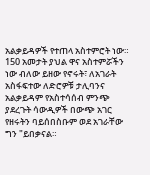አልቃይዳዎች የተጠላ አስተምሮት ነው። 150 አመታት ያህል ዋና አስተምሯችን ነው ብለው ይዘው የኖሩት፣ ለአገራት አስፋፍተው ለድሮዎቹ ታሊባንና አልቃይዳም የአስተሳሰብ ምንጭ ያደረጉት ሳውዲዎች በውጭ አገር የዘሩትን ባይሰበስቡም ወደ አገራቸው ግን "ይበቃናል።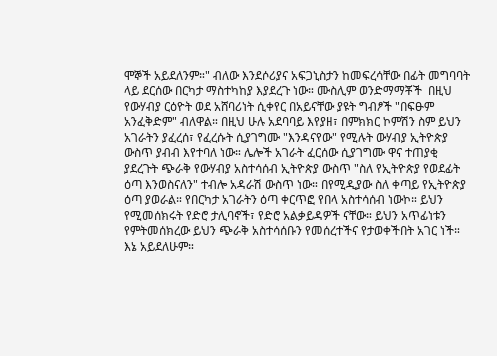ሞኞች አይደለንም።" ብለው እንደሶሪያና አፍጋኒስታን ከመፍረሳቸው በፊት መግባባት ላይ ደርሰው በርካታ ማስተካከያ እያደረጉ ነው። ሙስሊም ወንድማማቾች  በዚህ የውሃብያ ርዕዮት ወደ አሸባሪነት ሲቀየር በአይናቸው ያዩት ግብፆች "በፍፁም አንፈቅድም" ብለዋል። በዚህ ሁሉ አደባባይ እየያዘ፣ በምክክር ኮምሽን ስም ይህን አገራትን ያፈረሰ፣ የፈረሱት ሲያገግሙ "እንዳናየው" የሚሉት ውሃብያ ኢትዮጵያ ውስጥ ያብብ እየተባለ ነው። ሌሎች አገራት ፈርሰው ሲያገግሙ ዋና ተጠያቂ ያደረጉት ጭራቅ የውሃብያ አስተሳሰብ ኢትዮጵያ ውስጥ "ስለ የኢትዮጵያ የወደፊት ዕጣ እንወስናለን" ተብሎ አዳራሽ ውስጥ ነው። በየሚዲያው ስለ ቀጣይ የኢትዮጵያ ዕጣ ያወራል። የበርካታ አገራትን ዕጣ ቀርጥፎ የበላ አስተሳሰብ ነውኮ። ይህን የሚመሰክሩት የድሮ ታሊባኖች፣ የድሮ አልቃይዳዎች ናቸው። ይህን አጥፊነቱን የምትመሰክረው ይህን ጭራቅ አስተሳሰቡን የመሰረተችና የታወቀችበት አገር ነች። እኔ አይደለሁም።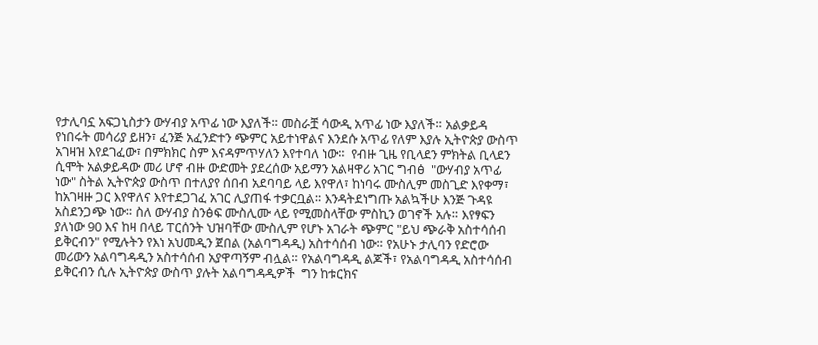የታሊባኗ አፍጋኒስታን ውሃብያ አጥፊ ነው እያለች። መስራቿ ሳውዲ አጥፊ ነው እያለች። አልቃይዳ የነበሩት መሳሪያ ይዘን፣ ፈንጅ አፈንድተን ጭምር አይተነዋልና እንደሱ አጥፊ የለም እያሉ ኢትዮጵያ ውስጥ አገዛዝ እየደገፈው፣ በምክክር ስም እናዳምጥሃለን እየተባለ ነው።  የብዙ ጊዜ የቢላደን ምክትል ቢላደን ሲሞት አልቃይዳው መሪ ሆኖ ብዙ ውድመት ያደረሰው አይማን አልዛዋሪ አገር ግብፅ  "ውሃብያ አጥፊ ነው" ስትል ኢትዮጵያ ውስጥ በተለያየ ሰበብ አደባባይ ላይ እየዋለ፣ ከነባሩ ሙስሊም መስጊድ እየቀማ፣ ከአገዛዙ ጋር እየዋለና እየተደጋገፈ አገር ሊያጠፋ ተቃርቧል። እንዳትደነግጡ አልኳችሁ እንጅ ጉዳዩ አስደንጋጭ ነው። ስለ ውሃብያ ስንፅፍ ሙስሊሙ ላይ የሚመስላቸው ምስኪን ወገኖች አሉ። እየፃፍን ያለነው 90 እና ከዛ በላይ ፐርሰንት ህዝባቸው ሙስሊም የሆኑ አገራት ጭምር "ይህ ጭራቅ አስተሳሰብ ይቅርብን" የሚሉትን የእነ አህመዲን ጀበል (አልባግዳዲ) አስተሳሰብ ነው። የአሁኑ ታሊባን የድሮው መሪውን አልባግዳዲን አስተሳሰብ አያዋጣኝም ብሏል። የአልባግዳዲ ልጆች፣ የአልባግዳዲ አስተሳሰብ ይቅርብን ሲሉ ኢትዮጵያ ውስጥ ያሉት አልባግዳዲዎች  ግን ከቱርክና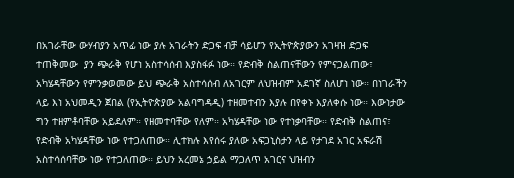በአገራቸው ውሃብያን አጥፊ ነው ያሉ አገራትን ድጋፍ ብቻ ሳይሆን የኢትዮጵያውን አገዛዝ ድጋፍ ተጠቅመው  ያን ጭራቅ የሆነ አስተሳሰብ እያስፋፉ ነው። የድብቅ ስልጠናቸውን የምናጋልጠው፣ አካሄዳቸውን የምንቃወመው ይህ ጭራቅ አስተሳሰብ ለአገርም ለህዝብም አደገኛ ስለሆነ ነው። በነገራችን ላይ እነ አህመዲን ጀበል (የኢትዮጵያው አልባግዳዲ) ተዘመተብን እያሉ በየቀኑ እያለቀሱ ነው። እውነታው ግን ተዘምቶባቸው አይደለም። የዘመተባቸው የለም። አካሄዳቸው ነው የተነቃባቸው። የድብቅ ስልጠና፣ የድብቅ አካሄዳቸው ነው የተጋለጠው። ሊተክሉ እየሰሩ ያለው አፍጋኒስታን ላይ የታገደ አገር አፍራሽ አስተሳሰባቸው ነው የተጋለጠው። ይህን አረመኔ ኃይል ማጋለጥ አገርና ህዝብን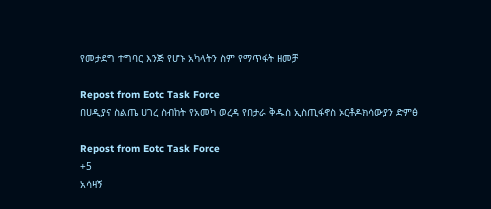የመታደግ ተግባር እንጅ የሆኑ አካላትን ስም የማጥፋት ዘመቻ

Repost from Eotc Task Force
በሀዲያና ስልጤ ሀገረ ስብከት የአመካ ወረዳ የበታራ ቅዱስ ኢስጢፋኖስ ኦርቶዶክሳውያን ድምፅ

Repost from Eotc Task Force
+5
አሳዛኝ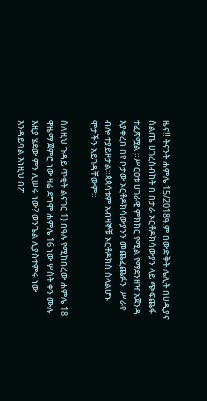ዜና‼ ትናንት ሐምሌ 15/2018ዓ.ም በውድቅት ሌሊት በሀዲያና ስልጤ ሀገረስብከት በ በታራ ኦርቶዶክሳውያን ላይ ጭፍጨፋ ተፈጽሟል ።ሥርዐቱ ሀገራዊ ምክክር የሚል የማደንዘዣ አጀንዳ እያቀረበ በየ ቦታው ኦርቶዶክሳውያንን መጨፈጨፉን  ሥራየ ብሎ ተያይዞታል።ጳጳሳቱም አብዛኞቹ ኦርቶዶክስ ስላልሆኑ ሞታችን አይገዳቸውም።

ስለዚህ ጉዳይ ጥቂት ልናገር 1) በዓሉ የሚከበረው ሐምሌ 18 ዋዜማ ጀምሮ ነው ዛሬ ደግሞ ሐምሌ 16 ነው ሦስት ቀን ሙሉ እዚያ ሄደው ምን ሊሠሩ ነው? ወንጌል ሊያስተምሩ ነው እንዳይባል እነዚህ በፖ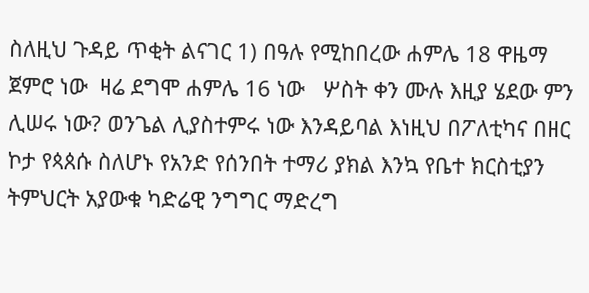ስለዚህ ጉዳይ ጥቂት ልናገር 1) በዓሉ የሚከበረው ሐምሌ 18 ዋዜማ ጀምሮ ነው  ዛሬ ደግሞ ሐምሌ 16 ነው   ሦስት ቀን ሙሉ እዚያ ሄደው ምን ሊሠሩ ነው? ወንጌል ሊያስተምሩ ነው እንዳይባል እነዚህ በፖለቲካና በዘር ኮታ የጳጰሱ ስለሆኑ የአንድ የሰንበት ተማሪ ያክል እንኳ የቤተ ክርስቲያን ትምህርት አያውቁ ካድሬዊ ንግግር ማድረግ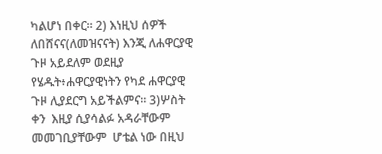ካልሆነ በቀር። 2) እነዚህ ሰዎች ለበሸናና(ለመዝናናት) እንጂ ለሐዋርያዊ ጉዞ አይደለም ወደዚያ የሄዱት፥ሐዋርያዊነትን የካደ ሐዋርያዊ ጉዞ ሊያደርግ አይችልምና። 3)ሦስት ቀን  እዚያ ሲያሳልፉ አዳራቸውም መመገቢያቸውም  ሆቴል ነው በዚህ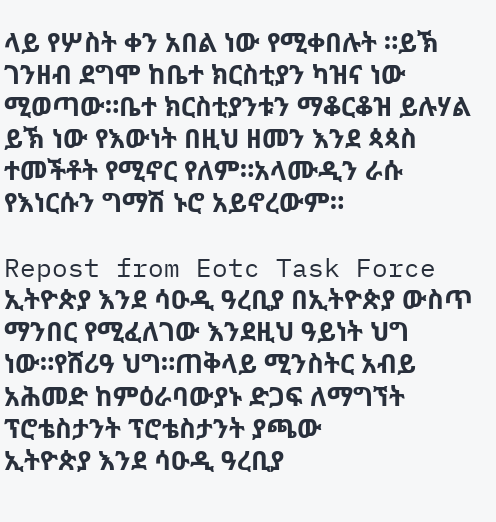ላይ የሦስት ቀን አበል ነው የሚቀበሉት ።ይኽ ገንዘብ ደግሞ ከቤተ ክርስቲያን ካዝና ነው ሚወጣው።ቤተ ክርስቲያንቱን ማቆርቆዝ ይሉሃል ይኽ ነው የእውነት በዚህ ዘመን እንደ ጳጳስ ተመችቶት የሚኖር የለም።አላሙዲን ራሱ የእነርሱን ግማሽ ኑሮ አይኖረውም።

Repost from Eotc Task Force
ኢትዮጵያ እንደ ሳዑዲ ዓረቢያ በኢትዮጵያ ውስጥ ማንበር የሚፈለገው እንደዚህ ዓይነት ህግ ነው።የሸሪዓ ህግ።ጠቅላይ ሚንስትር አብይ አሕመድ ከምዕራባውያኑ ድጋፍ ለማግኘት ፕሮቴስታንት ፕሮቴስታንት ያጫው
ኢትዮጵያ እንደ ሳዑዲ ዓረቢያ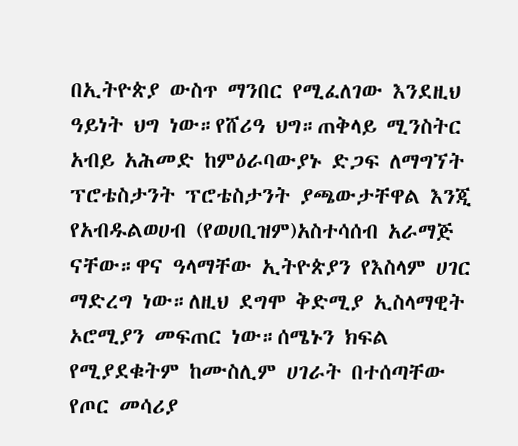በኢትዮጵያ ውስጥ ማንበር የሚፈለገው እንደዚህ ዓይነት ህግ ነው።የሸሪዓ ህግ።ጠቅላይ ሚንስትር አብይ አሕመድ ከምዕራባውያኑ ድጋፍ ለማግኘት ፕሮቴስታንት ፕሮቴስታንት ያጫውታቸዋል እንጂ የአብዱልወሀብ (የወሀቢዝም)አስተሳሰብ አራማጅ ናቸው።ዋና ዓላማቸው ኢትዮጵያን የእስላም ሀገር ማድረግ ነው።ለዚህ ደግሞ ቅድሚያ ኢስላማዊት ኦሮሚያን መፍጠር ነው።ሰሜኑን ክፍል የሚያደቁትም ከሙስሊም ሀገራት በተሰጣቸው የጦር መሳሪያ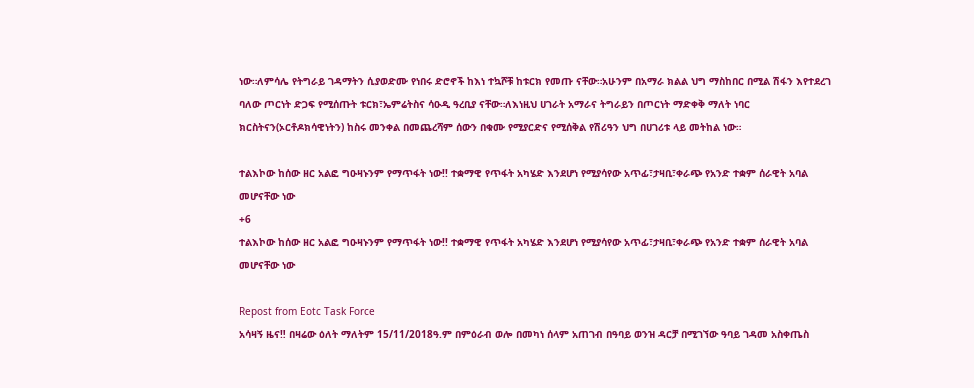ነው።ለምሳሌ የትግራይ ገዳማትን ሲያወድሙ የነበሩ ድሮኖች ከእነ ተኳሾቹ ከቱርክ የመጡ ናቸው።አሁንም በአማራ ክልል ህግ ማስከበር በሚል ሽፋን እየተደረገ ባለው ጦርነት ድጋፍ የሚሰጡት ቱርክ፣ኤምሬትስና ሳዑዲ ዓረቢያ ናቸው።ለእነዚህ ሀገራት አማራና ትግራይን በጦርነት ማድቀቅ ማለት ነባር ክርስትናን(ኦርቶዶክሳዊነትን) ከስሩ መንቀል በመጨረሻም ሰውን በቁሙ የሚያርድና የሚሰቅል የሽሪዓን ህግ በሀገሪቱ ላይ መትከል ነው።

ተልእኮው ከሰው ዘር አልፎ ግዑዛኑንም የማጥፋት ነው!! ተቋማዊ የጥፋት አካሄድ እንደሆነ የሚያሳየው አጥፊ፣ታዛቢ፣ቀራጭ የአንድ ተቋም ሰራዊት አባል መሆናቸው ነው
+6
ተልእኮው ከሰው ዘር አልፎ ግዑዛኑንም የማጥፋት ነው!! ተቋማዊ የጥፋት አካሄድ እንደሆነ የሚያሳየው አጥፊ፣ታዛቢ፣ቀራጭ የአንድ ተቋም ሰራዊት አባል መሆናቸው ነው

Repost from Eotc Task Force
አሳዛኝ ዜና‼ በዛሬው ዕለት ማለትም 15/11/2018ዓ.ም በምዕራብ ወሎ በመካነ ሰላም አጠገብ በዓባይ ወንዝ ዳርቻ በሚገኘው ዓባይ ገዳመ አስቀጤስ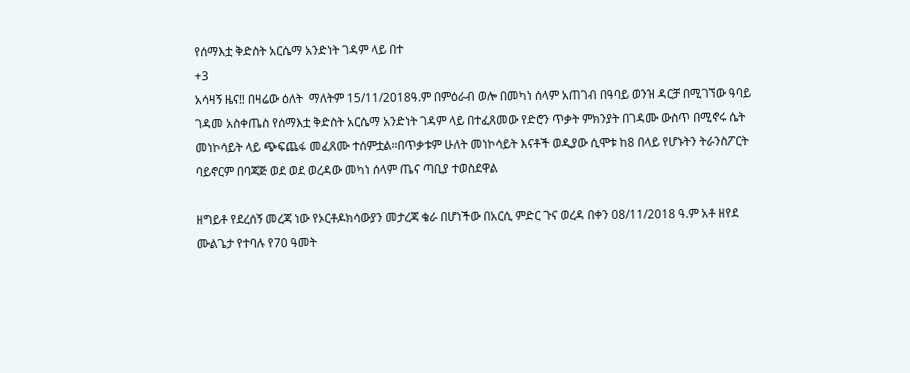የሰማእቷ ቅድስት አርሴማ አንድነት ገዳም ላይ በተ
+3
አሳዛኝ ዜና‼ በዛሬው ዕለት  ማለትም 15/11/2018ዓ.ም በምዕራብ ወሎ በመካነ ሰላም አጠገብ በዓባይ ወንዝ ዳርቻ በሚገኘው ዓባይ ገዳመ አስቀጤስ የሰማእቷ ቅድስት አርሴማ አንድነት ገዳም ላይ በተፈጸመው የድሮን ጥቃት ምክንያት በገዳሙ ውስጥ በሚኖሩ ሴት መነኮሳይት ላይ ጭፍጨፋ መፈጸሙ ተሰምቷል።በጥቃቱም ሁለት መነኮሳይት እናቶች ወዲያው ሲሞቱ ከ8 በላይ የሆኑትን ትራንስፖርት ባይኖርም በባጃጅ ወደ ወደ ወረዳው መካነ ሰላም ጤና ጣቢያ ተወስደዋል

ዘግይቶ የደረሰኝ መረጃ ነው የኦርቶዶክሳውያን መታረጃ ቄራ በሆነችው በአርሲ ምድር ጉና ወረዳ በቀን 08/11/2018 ዓ.ም አቶ ዘየደ ሙልጌታ የተባሉ የ70 ዓመት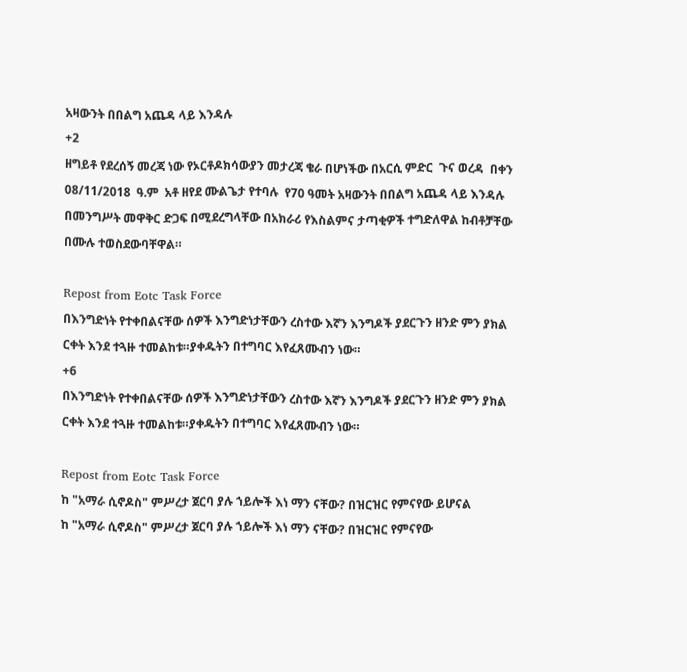አዛውንት በበልግ አጨዳ ላይ እንዳሉ
+2
ዘግይቶ የደረሰኝ መረጃ ነው የኦርቶዶክሳውያን መታረጃ ቄራ በሆነችው በአርሲ ምድር  ጉና ወረዳ  በቀን 08/11/2018  ዓ.ም  አቶ ዘየደ ሙልጌታ የተባሉ  የ70 ዓመት አዛውንት በበልግ አጨዳ ላይ እንዳሉ በመንግሥት መዋቅር ድጋፍ በሚደረግላቸው በአክራሪ የእስልምና ታጣቂዎች ተግድለዋል ከብቶቻቸው በሙሉ ተወስደውባቸዋል።

Repost from Eotc Task Force
በእንግድነት የተቀበልናቸው ሰዎች እንግድነታቸውን ረስተው እኛን እንግዶች ያደርጉን ዘንድ ምን ያክል ርቀት እንደ ተጓዙ ተመልከቱ።ያቀዱትን በተግባር እየፈጸሙብን ነው።
+6
በእንግድነት የተቀበልናቸው ሰዎች እንግድነታቸውን ረስተው እኛን እንግዶች ያደርጉን ዘንድ ምን ያክል ርቀት እንደ ተጓዙ ተመልከቱ።ያቀዱትን በተግባር እየፈጸሙብን ነው።

Repost from Eotc Task Force
ከ "አማራ ሲኖዶስ" ምሥረታ ጀርባ ያሉ ኀይሎች እነ ማን ናቸው? በዝርዝር የምናየው ይሆናል
ከ "አማራ ሲኖዶስ" ምሥረታ ጀርባ ያሉ ኀይሎች እነ ማን ናቸው? በዝርዝር የምናየው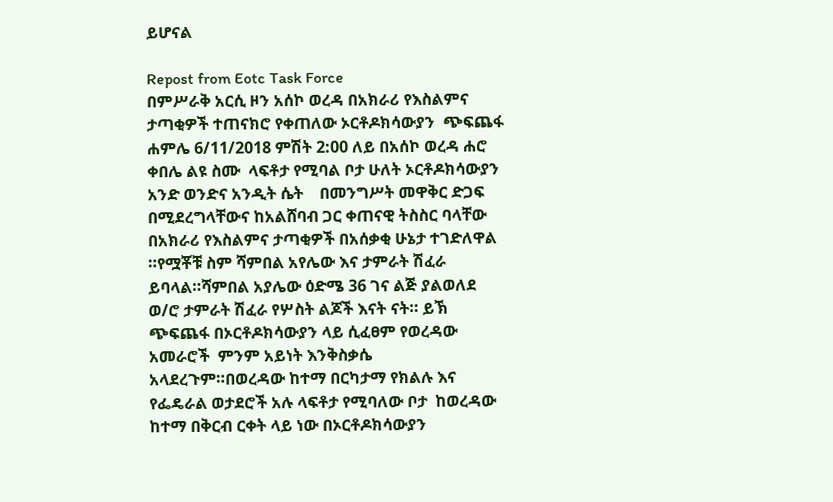ይሆናል

Repost from Eotc Task Force
በምሥራቅ አርሲ ዞን አሰኮ ወረዳ በአክራሪ የእስልምና ታጣቂዎች ተጠናክሮ የቀጠለው ኦርቶዶክሳውያን  ጭፍጨፋ ሐምሌ 6/11/2018 ምሽት 2:00 ለይ በአሰኮ ወረዳ ሐሮ ቀበሌ ልዩ ስሙ  ላፍቶታ የሚባል ቦታ ሁለት ኦርቶዶክሳውያን አንድ ወንድና አንዲት ሴት    በመንግሥት መዋቅር ድጋፍ በሚደረግላቸውና ከአልሸባብ ጋር ቀጠናዊ ትስስር ባላቸው በአክራሪ የእስልምና ታጣቂዎች በአሰቃቂ ሁኔታ ተገድለዋል ።የሟቾቹ ስም ሻምበል አየሌው እና ታምራት ሽፈራ ይባላል።ሻምበል አያሌው ዕድሜ 36 ገና ልጅ ያልወለደ ወ/ሮ ታምራት ሽፈራ የሦስት ልጆች እናት ናት። ይኽ ጭፍጨፋ በኦርቶዶክሳውያን ላይ ሲፈፀም የወረዳው አመራሮች  ምንም አይነት እንቅስቃሴ አላደረጉም።በወረዳው ከተማ በርካታማ የክልሉ እና የፌዴራል ወታደሮች አሉ ላፍቶታ የሚባለው ቦታ  ከወረዳው ከተማ በቅርብ ርቀት ላይ ነው በኦርቶዶክሳውያን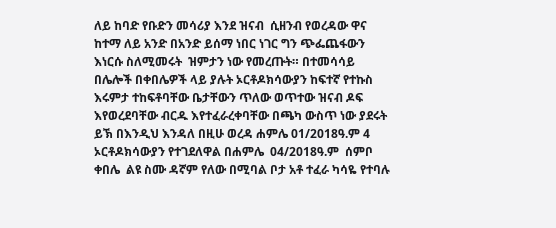ለይ ከባድ የቡድን መሳሪያ እንደ ዝናብ  ሲዘንብ የወረዳው ዋና ከተማ ለይ አንድ በአንድ ይሰማ ነበር ነገር ግን ጭፌጨፋውን እነርሱ ስለሚመሩት  ዝምታን ነው የመረጡት። በተመሳሳይ በሌሎች በቀበሌዎች ላይ ያሉት ኦርቶዶክሳውያን ከፍተኛ የተኩስ እሩምታ ተከፍቶባቸው ቤታቸውን ጥለው ወጥተው ዝናብ ዶፍ እየወረደባቸው ብርዱ እየተፈራረቀባቸው በጫካ ውስጥ ነው ያደሩት ይኽ በእንዲህ እንዳለ በዚሁ ወረዳ ሐምሌ 01/2018ዓ.ም 4 ኦርቶዶክሳውያን የተገደለዋል በሐምሌ  04/2018ዓ.ም  ሰምቦ ቀበሌ  ልዩ ስሙ ዳኛም የለው በሚባል ቦታ አቶ ተፈራ ካሳዬ የተባሉ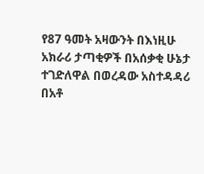የ87 ዓመት አዛውንት በእነዚሁ አክራሪ ታጣቂዎች በአሰቃቂ ሁኔታ ተገድለዋል በወረዳው አስተዳዳሪ በአቶ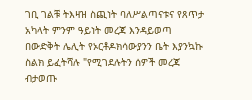ገቢ ገልቹ ትእዛዝ ስጪነት ባለሥልጣናቱና የጸጥታ  አካላት ምንም ዓይነት መረጃ እንዳይወጣ በውድቅት ሌሊት የኦርቶዶክሳውያንን ቤት እያንኳኩ ስልክ ይፈትሻሉ "የሚገደሉትን ሰዎች መረጃ ብታወጡ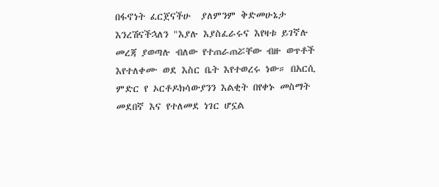በፋኖነት ፈርጀናችሁ  ያለምንም ቅድመሁኔታ እንረሽናችኋለን "እያሉ እያስፈራሩና እየዛቱ ይገኛሉ መረጃ ያወጣሉ ብለው የተጠራጠሯቸው ብዙ ወጥቶች እየተለቀሙ ወደ እስር ቤት እየተወረሩ ነው። በአርሲ ምድር የ ኦርቶዶክሳውያንን እልቂት በየቀኑ መስማት  መደበኛ እና የተለመደ ነገር ሆኗል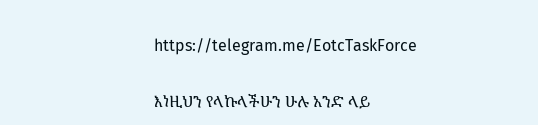https://telegram.me/EotcTaskForce

እነዚህን የላኩላችሁን ሁሉ አንድ ላይ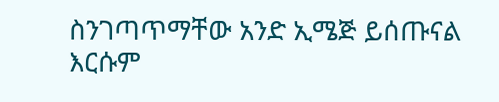ስንገጣጥማቸው አንድ ኢሜጅ ይሰጡናል እርሱም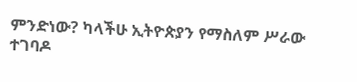ምንድነው? ካላችሁ ኢትዮጵያን የማስለም ሥራው ተገባዶ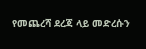የመጨረሻ ደረጃ ላይ መድረሱን